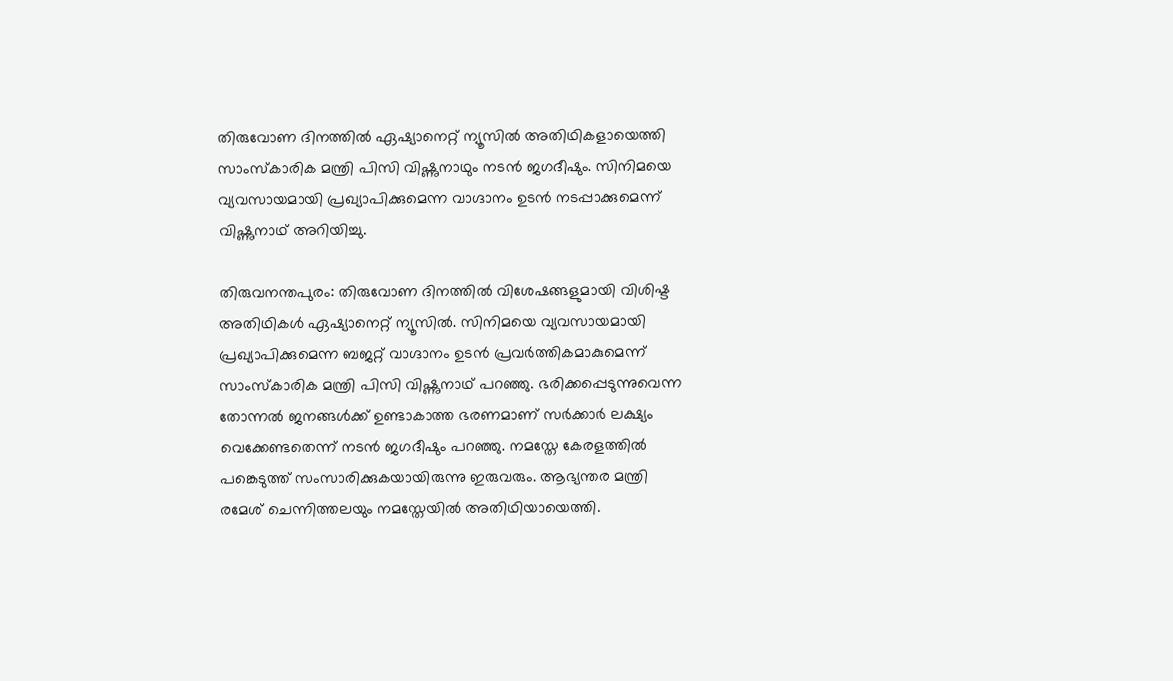തിരുവോണ ദിനത്തിൽ ഏഷ്യാനെറ്റ് ന്യൂസിൽ അതിഥികളായെത്തി സാംസ്‌കാരിക മന്ത്രി പിസി വിഷ്ണുനാഥും നടൻ ജഗദീഷും. സിനിമയെ വ്യവസായമായി പ്രഖ്യാപിക്കുമെന്ന വാഗ്ദാനം ഉടൻ നടപ്പാക്കുമെന്ന് വിഷ്ണുനാഥ് അറിയിച്ചു.

തിരുവനന്തപുരം: തിരുവോണ ദിനത്തിൽ വിശേഷങ്ങളുമായി വിശിഷ്ട അതിഥികൾ ഏഷ്യാനെറ്റ് ന്യൂസിൽ. സിനിമയെ വ്യവസായമായി പ്രഖ്യാപിക്കുമെന്ന ബജറ്റ് വാഗ്ദാനം ഉടൻ പ്രവർത്തികമാകുമെന്ന് സാംസ്‌കാരിക മന്ത്രി പിസി വിഷ്ണുനാഥ് പറഞ്ഞു. ഭരിക്കപ്പെടുന്നുവെന്ന തോന്നൽ ജനങ്ങൾക്ക് ഉണ്ടാകാത്ത ഭരണമാണ് സർക്കാർ ലക്ഷ്യം വെക്കേണ്ടതെന്ന് നടൻ ജഗദീഷും പറഞ്ഞു. നമസ്തേ കേരളത്തിൽ പങ്കെടുത്ത് സംസാരിക്കുകയായിരുന്നു ഇരുവരും. ആഭ്യന്തര മന്ത്രി രമേശ് ചെന്നിത്തലയും നമസ്തേയിൽ അതിഥിയായെത്തി.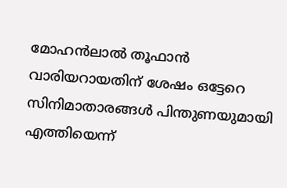മോഹൻലാൽ തൂഫാൻ വാരിയറായതിന് ശേഷം ഒട്ടേറെ സിനിമാതാരങ്ങൾ പിന്തുണയുമായി എത്തിയെന്ന്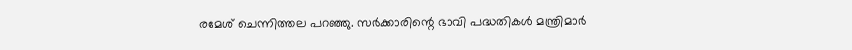രമേശ് ചെന്നിത്തല പറഞ്ഞു. സർക്കാരിന്റെ ഭാവി പദ്ധതികൾ മന്ത്രിമാർ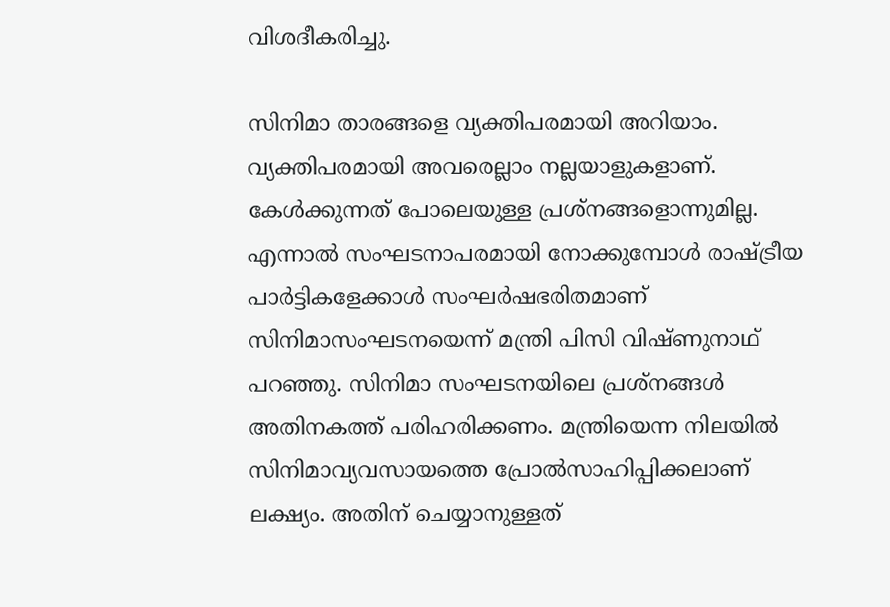വിശദീകരിച്ചു.

സിനിമാ താരങ്ങളെ വ്യക്തിപരമായി അറിയാം. വ്യക്തിപരമായി അവരെല്ലാം നല്ലയാളുകളാണ്. കേൾക്കുന്നത് പോലെയുള്ള പ്രശ്നങ്ങളൊന്നുമില്ല. എന്നാൽ സംഘടനാപരമായി നോക്കുമ്പോൾ രാഷ്ട്രീയ പാർട്ടികളേക്കാൾ സംഘർഷഭരിതമാണ് സിനിമാസംഘടനയെന്ന് മന്ത്രി പിസി വിഷ്ണുനാഥ് പറഞ്ഞു. സിനിമാ സംഘടനയിലെ പ്രശ്നങ്ങൾ അതിനകത്ത് പരിഹരിക്കണം. മന്ത്രിയെന്ന നിലയിൽ സിനിമാവ്യവസായത്തെ പ്രോൽസാഹിപ്പിക്കലാണ് ലക്ഷ്യം. അതിന് ചെയ്യാനുള്ളത്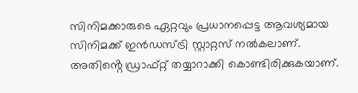സിനിമക്കാരുടെ ഏറ്റവും പ്രധാനപ്പെട്ട ആവശ്യമായ സിനിമക്ക് ഇൻഡസ്ട്രി സ്റ്റാറ്റസ് നൽകലാണ്. അതിൻ്റെ ഡ്രാഫ്റ്റ് തയ്യാറാക്കി കൊണ്ടിരിക്കുകയാണ്.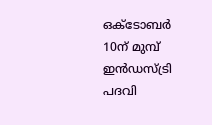ഒക്ടോബർ 10ന് മുമ്പ് ഇൻഡസ്ട്രി പദവി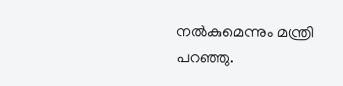നൽകുമെന്നും മന്ത്രി പറഞ്ഞു.